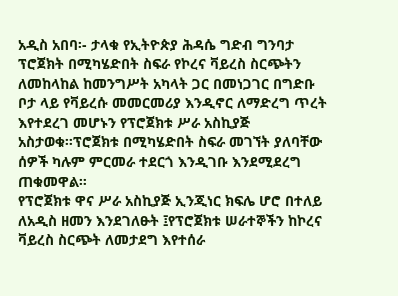አዲስ አበባ፡- ታላቁ የኢትዮጵያ ሕዳሴ ግድብ ግንባታ ፕሮጀክት በሚካሄድበት ስፍራ የኮረና ቫይረስ ስርጭትን ለመከላከል ከመንግሥት አካላት ጋር በመነጋገር በግድቡ ቦታ ላይ የቫይረሱ መመርመሪያ እንዲኖር ለማድረግ ጥረት እየተደረገ መሆኑን የፕሮጀክቱ ሥራ አስኪያጅ አስታወቁ።ፕሮጀክቱ በሚካሄድበት ስፍራ መገኘት ያለባቸው ሰዎች ካሉም ምርመራ ተደርጎ እንዲገቡ እንደሚደረግ ጠቁመዋል።
የፕሮጀክቱ ዋና ሥራ አስኪያጅ ኢንጂነር ክፍሌ ሆሮ በተለይ ለአዲስ ዘመን እንደገለፁት ፤የፕሮጀክቱ ሠራተኞችን ከኮረና ቫይረስ ስርጭት ለመታደግ እየተሰራ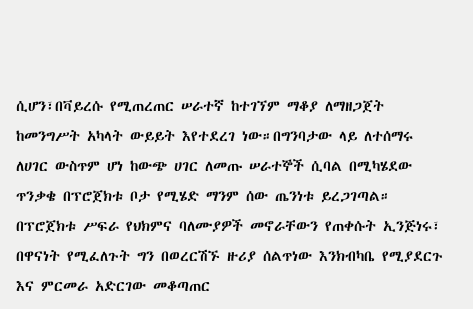ሲሆን፣በቫይረሱ የሚጠረጠር ሠራተኛ ከተገኘም ማቆያ ለማዘጋጀት ከመንግሥት አካላት ውይይት እየተደረገ ነው።በግንባታው ላይ ለተሰማሩ ለሀገር ውስጥም ሆነ ከውጭ ሀገር ለመጡ ሠራተኞች ሲባል በሚካሄደው ጥንቃቄ በፕሮጀክቱ ቦታ የሚሄድ ማንም ሰው ጤንነቱ ይረጋገጣል።
በፕሮጀክቱ ሥፍራ የህክምና ባለሙያዎች መኖራቸውን የጠቀሱት ኢንጅነሩ፣ በዋናነት የሚፈለጉት ግን በወረርሽኙ ዙሪያ ሰልጥነው እንክብካቤ የሚያደርጉ እና ምርመራ አድርገው መቆጣጠር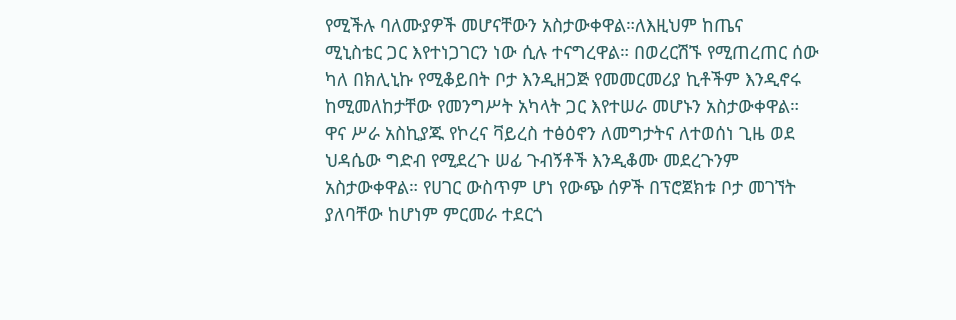የሚችሉ ባለሙያዎች መሆናቸውን አስታውቀዋል።ለእዚህም ከጤና
ሚኒስቴር ጋር እየተነጋገርን ነው ሲሉ ተናግረዋል። በወረርሽኙ የሚጠረጠር ሰው ካለ በክሊኒኩ የሚቆይበት ቦታ እንዲዘጋጅ የመመርመሪያ ኪቶችም እንዲኖሩ ከሚመለከታቸው የመንግሥት አካላት ጋር እየተሠራ መሆኑን አስታውቀዋል።
ዋና ሥራ አስኪያጁ የኮረና ቫይረስ ተፅዕኖን ለመግታትና ለተወሰነ ጊዜ ወደ ህዳሴው ግድብ የሚደረጉ ሠፊ ጉብኝቶች እንዲቆሙ መደረጉንም አስታውቀዋል። የሀገር ውስጥም ሆነ የውጭ ሰዎች በፕሮጀክቱ ቦታ መገኘት ያለባቸው ከሆነም ምርመራ ተደርጎ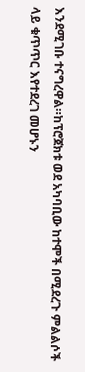እንደሚገቡ ተናግረዋል።ከፕሮጀክቱ ወደ አካባቢው ከተሞች በሚደረጉ ምልልሶች ላይ ቁጥጥር እየተደረገ መሆኑን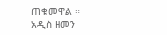ጠቁመዋል ።
አዲስ ዘመን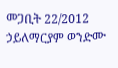መጋቢት 22/2012
ኃይለማርያም ወንድሙ